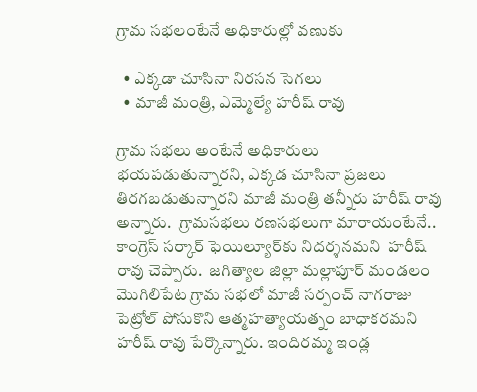గ్రామ సభలంటేనే అధికారుల్లో వ‌ణుకు

  • ఎక్కడా చూసినా నిరసన సెగలు
  • మాజీ మంత్రి, ఎమ్మెల్యే హరీష్‌ రావు

గ్రామ సభలు అంటేనే అధికారులు భయపడుతున్నారని, ఎక్కడ చూసినా ప్రజలు తిరగబడుతున్నారని మాజీ మంత్రి తన్నీరు హరీష్‌ రావు అన్నారు.  గ్రామసభలు రణసభలుగా మారాయంటేనే.. కాంగ్రెస్‌ సర్కార్‌ ఫెయిల్యూర్‌కు నిదర్శనమ‌ని  హరీష్‌ రావు చెప్పారు.  జగిత్యాల జిల్లా మల్లాపూర్‌ మండలం మొగిలిపేట గ్రామ సభలో మాజీ సర్పంచ్‌ నాగరాజు పెట్రోల్‌ పోసుకొని ఆత్మహత్యాయత్నం బాధాకరమ‌ని హరీష్‌ రావు పేర్కొన్నారు. ఇందిరమ్మ ఇండ్ల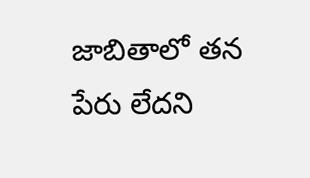జాబితాలో తన పేరు లేదని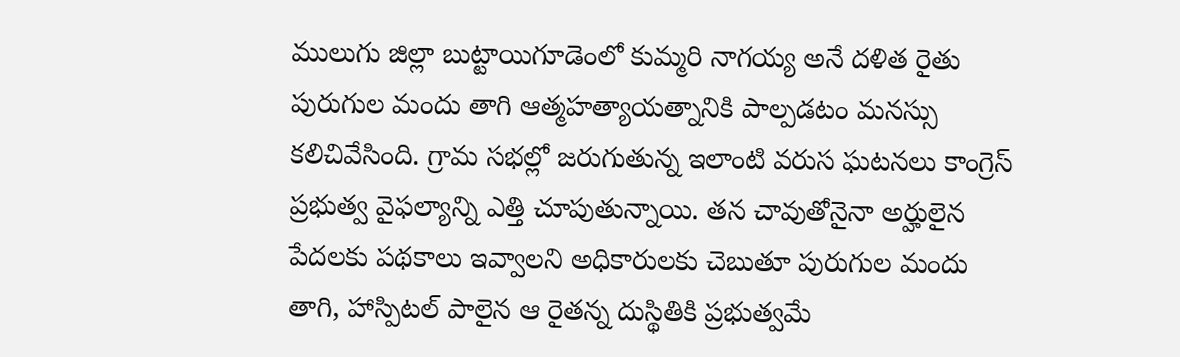ములుగు జిల్లా బుట్టాయిగూడెంలో కుమ్మరి నాగయ్య అనే దళిత రైతు పురుగుల మందు తాగి ఆత్మహత్యాయత్నానికి పాల్పడటం మనస్సు కలిచివేసింది. గ్రామ సభల్లో జరుగుతున్న ఇలాంటి వరుస ఘటనలు కాంగ్రెస్‌ ప్రభుత్వ వైఫల్యాన్ని ఎత్తి చూపుతున్నాయి. తన చావుతోనైనా అర్హులైన పేదలకు పథకాలు ఇవ్వాలని అధికారులకు చెబుతూ పురుగుల మందు తాగి, హాస్పిటల్‌ పాలైన ఆ రైతన్న దుస్థితికి ప్రభుత్వమే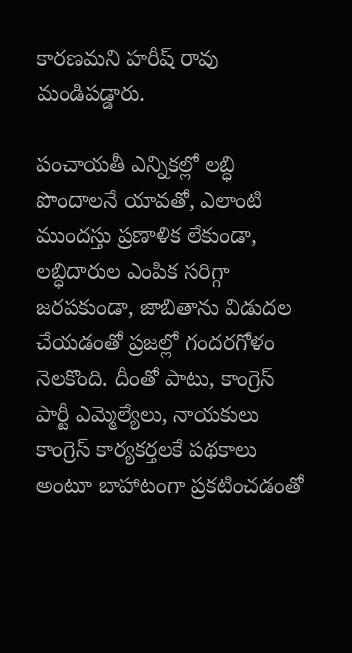కారణమ‌ని హరీష్‌ రావు మండిపడ్డారు.

పంచాయతీ ఎన్నికల్లో లబ్ధి పొందాలనే యావతో, ఎలాంటి ముందస్తు ప్రణాళిక లేకుండా, లబ్ధిదారుల ఎంపిక సరిగ్గా జరపకుండా, జాబితాను విడుదల చేయడంతో ప్రజల్లో గందరగోళం నెలకొంది. దీంతో పాటు, కాంగ్రెస్‌ పార్టీ ఎమ్మెల్యేలు, నాయకులు కాంగ్రెస్‌ కార్యకర్తలకే పథకాలు అంటూ బాహాటంగా ప్రకటించడంతో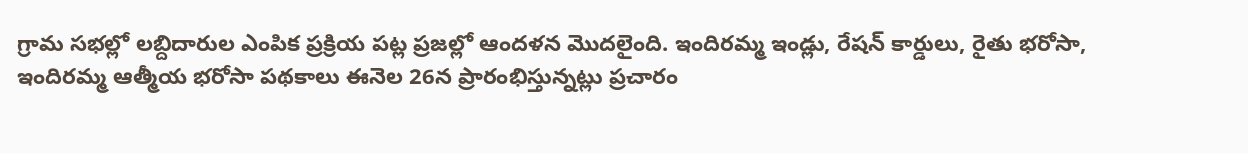గ్రామ సభల్లో లబ్దిదారుల ఎంపిక ప్రక్రియ పట్ల ప్రజల్లో ఆందళన మొదలైంది. ఇందిరమ్మ ఇండ్లు, రేషన్‌ కార్డులు, రైతు భరోసా, ఇందిరమ్మ ఆత్మీయ భరోసా పథకాలు ఈనెల 26న ప్రారంభిస్తున్నట్లు ప్రచారం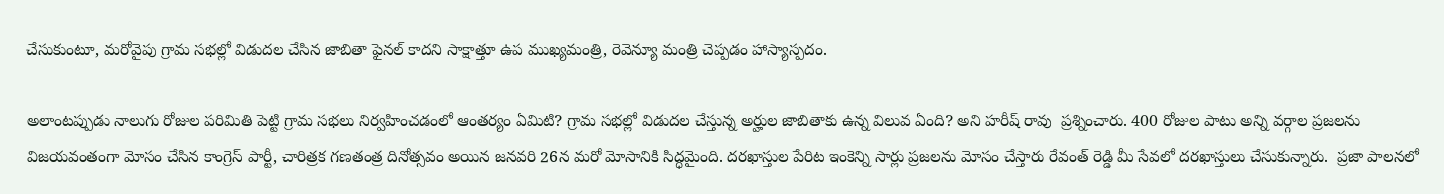చేసుకుంటూ, మరోవైపు గ్రామ సభల్లో విడుదల చేసిన జాబితా ఫైనల్‌ కాదని సాక్షాత్తూ ఉప ముఖ్యమంత్రి, రెవెన్యూ మంత్రి చెప్పడం హాస్యాస్పదం.

అలాంటప్పుడు నాలుగు రోజుల పరిమితి పెట్టి గ్రామ సభలు నిర్వహించడంలో ఆంతర్యం ఏమిటి? గ్రామ సభల్లో విడుదల చేస్తున్న అర్హుల జాబితాకు ఉన్న విలువ ఏంది? అని హరీష్‌ రావు  ప్రశ్నించారు. 400 రోజుల పాటు అన్ని వర్గాల ప్రజలను విజయవంతంగా మోసం చేసిన కాంగ్రెస్‌ పార్టీ, చారిత్రక గణతంత్ర దినోత్సవం అయిన జనవరి 26న మరో మోసానికి సిద్ధమైంది. దరఖాస్తుల పేరిట ఇంకెన్ని సార్లు ప్రజలను మోసం చేస్తారు రేవంత్‌ రెడ్డి మీ సేవలో దరఖాస్తులు చేసుకున్నారు.  ప్రజా పాలనలో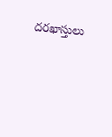దరఖాస్తులు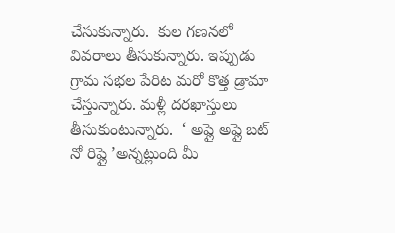చేసుకున్నారు.  కుల గణనలో వివరాలు తీసుకున్నారు. ఇప్పుడు గ్రామ సభల పేరిట మరో కొత్త డ్రామా చేస్తున్నారు. మళ్లీ దరఖాస్తులు తీసుకుంటున్నారు.  ‘ అప్లై అప్లై బట్‌ నో రిప్లై ’అన్నట్లుంది మీ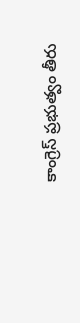కాంగ్రెస్‌ ప్రభుత్వం తీరు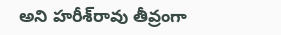అని హరీశ్‌రావు తీవ్రంగా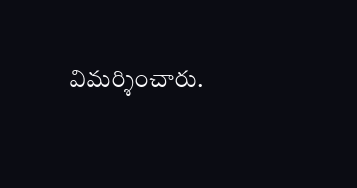విమర్శించారు.